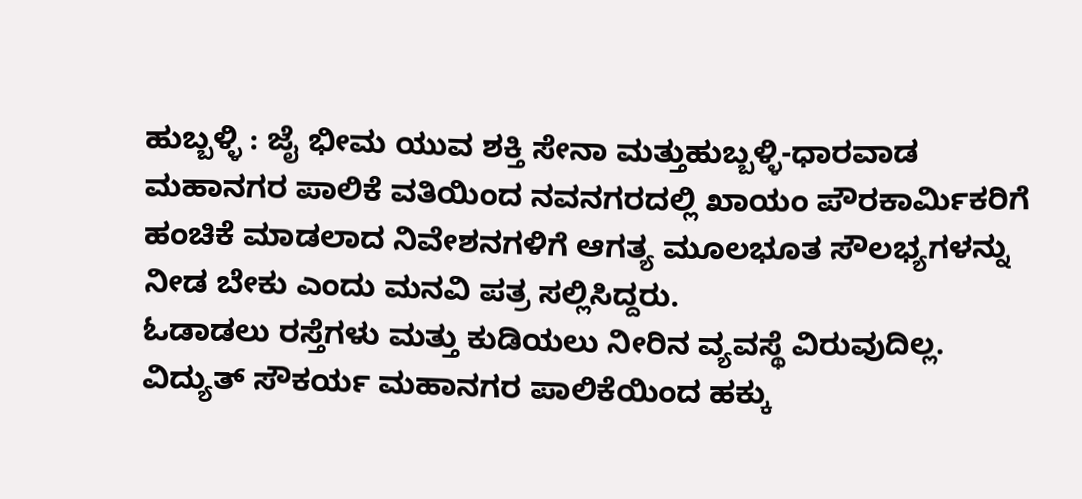ಹುಬ್ಬಳ್ಳಿ : ಜೈ ಭೀಮ ಯುವ ಶಕ್ತಿ ಸೇನಾ ಮತ್ತುಹುಬ್ಬಳ್ಳಿ-ಧಾರವಾಡ ಮಹಾನಗರ ಪಾಲಿಕೆ ವತಿಯಿಂದ ನವನಗರದಲ್ಲಿ ಖಾಯಂ ಪೌರಕಾರ್ಮಿಕರಿಗೆ ಹಂಚಿಕೆ ಮಾಡಲಾದ ನಿವೇಶನಗಳಿಗೆ ಆಗತ್ಯ ಮೂಲಭೂತ ಸೌಲಭ್ಯಗಳನ್ನು ನೀಡ ಬೇಕು ಎಂದು ಮನವಿ ಪತ್ರ ಸಲ್ಲಿಸಿದ್ದರು.
ಓಡಾಡಲು ರಸ್ತೆಗಳು ಮತ್ತು ಕುಡಿಯಲು ನೀರಿನ ವ್ಯವಸ್ಥೆ ವಿರುವುದಿಲ್ಲ. ವಿದ್ಯುತ್ ಸೌಕರ್ಯ ಮಹಾನಗರ ಪಾಲಿಕೆಯಿಂದ ಹಕ್ಕು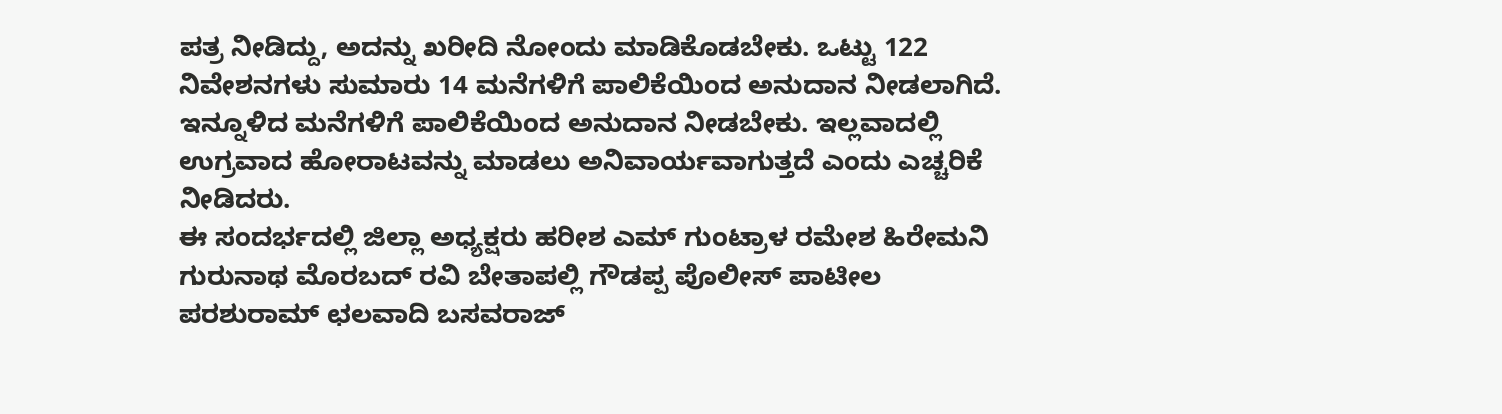ಪತ್ರ ನೀಡಿದ್ದು, ಅದನ್ನು ಖರೀದಿ ನೋಂದು ಮಾಡಿಕೊಡಬೇಕು. ಒಟ್ಟು 122 ನಿವೇಶನಗಳು ಸುಮಾರು 14 ಮನೆಗಳಿಗೆ ಪಾಲಿಕೆಯಿಂದ ಅನುದಾನ ನೀಡಲಾಗಿದೆ. ಇನ್ನೂಳಿದ ಮನೆಗಳಿಗೆ ಪಾಲಿಕೆಯಿಂದ ಅನುದಾನ ನೀಡಬೇಕು. ಇಲ್ಲವಾದಲ್ಲಿ ಉಗ್ರವಾದ ಹೋರಾಟವನ್ನು ಮಾಡಲು ಅನಿವಾರ್ಯವಾಗುತ್ತದೆ ಎಂದು ಎಚ್ಚರಿಕೆ ನೀಡಿದರು.
ಈ ಸಂದರ್ಭದಲ್ಲಿ ಜಿಲ್ಲಾ ಅಧ್ಯಕ್ಷರು ಹರೀಶ ಎಮ್ ಗುಂಟ್ರಾಳ ರಮೇಶ ಹಿರೇಮನಿ ಗುರುನಾಥ ಮೊರಬದ್ ರವಿ ಬೇತಾಪಲ್ಲಿ ಗೌಡಪ್ಪ ಪೊಲೀಸ್ ಪಾಟೀಲ ಪರಶುರಾಮ್ ಛಲವಾದಿ ಬಸವರಾಜ್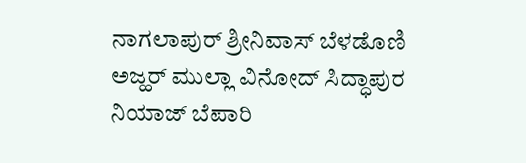ನಾಗಲಾಪುರ್ ಶ್ರೀನಿವಾಸ್ ಬೆಳಡೊಣಿ ಅಜ್ಹರ್ ಮುಲ್ಲಾ ವಿನೋದ್ ಸಿದ್ಧಾಪುರ ನಿಯಾಜ್ ಬೆಪಾರಿ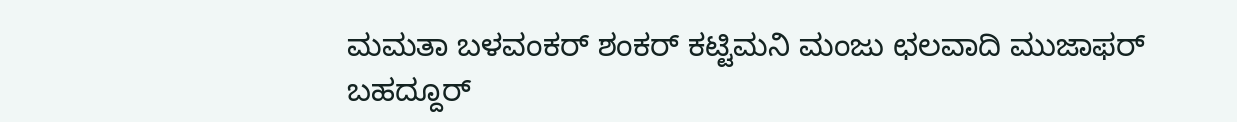ಮಮತಾ ಬಳವಂಕರ್ ಶಂಕರ್ ಕಟ್ಟಿಮನಿ ಮಂಜು ಛಲವಾದಿ ಮುಜಾಫರ್ ಬಹದ್ದೂರ್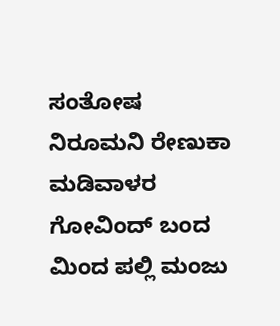ಸಂತೋಷ ನಿರೂಮನಿ ರೇಣುಕಾ ಮಡಿವಾಳರ ಗೋವಿಂದ್ ಬಂದ ಮಿಂದ ಪಲ್ಲಿ ಮಂಜು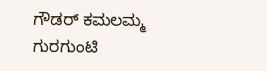ಗೌಡರ್ ಕಮಲಮ್ಮ ಗುರಗುಂಟಿ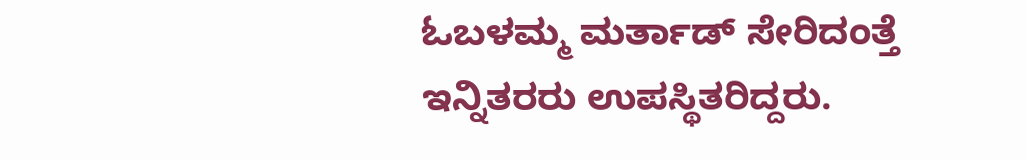ಓಬಳಮ್ಮ ಮರ್ತಾಡ್ ಸೇರಿದಂತ್ತೆ ಇನ್ನಿತರರು ಉಪಸ್ಥಿತರಿದ್ದರು.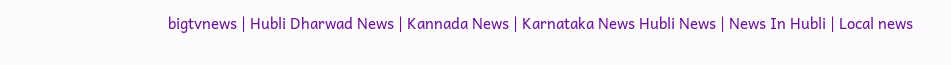bigtvnews | Hubli Dharwad News | Kannada News | Karnataka News Hubli News | News In Hubli | Local news